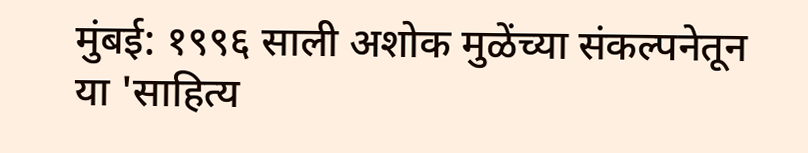मुंबई: १९९६ साली अशोक मुळेंच्या संकल्पनेतून या 'साहित्य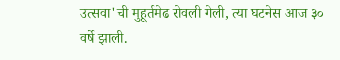उत्सवा'ची मुहूर्तमेढ रोवली गेली, त्या घटनेस आज ३० वर्षे झाली.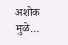अशोक मुळे…